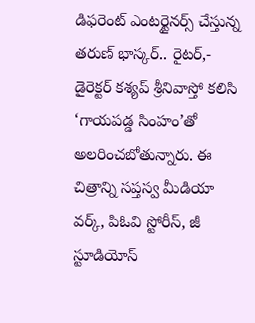డిఫరెంట్ ఎంటర్టైనర్స్ చేస్తున్న తరుణ్ భాస్కర్.. రైటర్,- డైరెక్టర్ కశ్యప్ శ్రీనివాస్తో కలిసి ‘గాయపడ్డ సింహం’తో అలరించబోతున్నారు. ఈ చిత్రాన్ని సప్తస్వ మీడియా వర్క్, పిఓవి స్టోరీస్, జీ స్టూడియోస్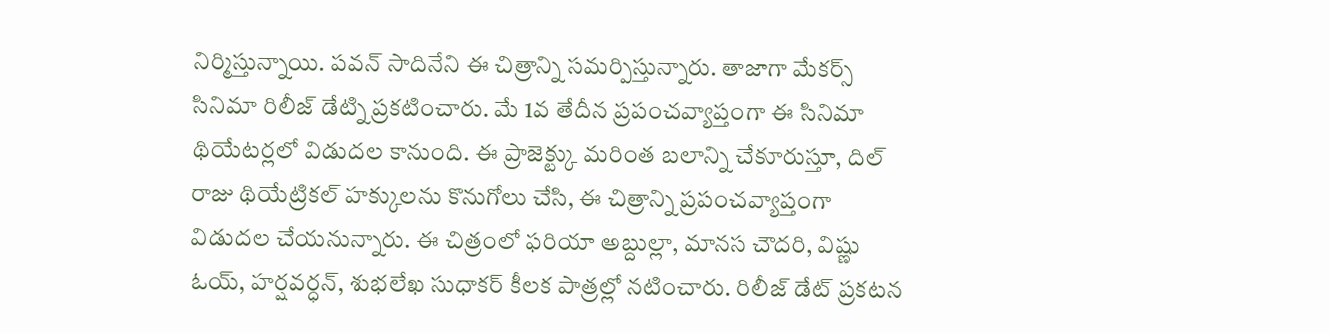నిర్మిస్తున్నాయి. పవన్ సాదినేని ఈ చిత్రాన్ని సమర్పిస్తున్నారు. తాజాగా మేకర్స్ సినిమా రిలీజ్ డేట్ని ప్రకటించారు. మే 1వ తేదీన ప్రపంచవ్యాప్తంగా ఈ సినిమా థియేటర్లలో విడుదల కానుంది. ఈ ప్రాజెక్ట్కు మరింత బలాన్ని చేకూరుస్తూ, దిల్ రాజు థియేట్రికల్ హక్కులను కొనుగోలు చేసి, ఈ చిత్రాన్ని ప్రపంచవ్యాప్తంగా విడుదల చేయనున్నారు. ఈ చిత్రంలో ఫరియా అబ్దుల్లా, మానస చౌదరి, విష్ణు ఓయ్, హర్షవర్ధన్, శుభలేఖ సుధాకర్ కీలక పాత్రల్లో నటించారు. రిలీజ్ డేట్ ప్రకటన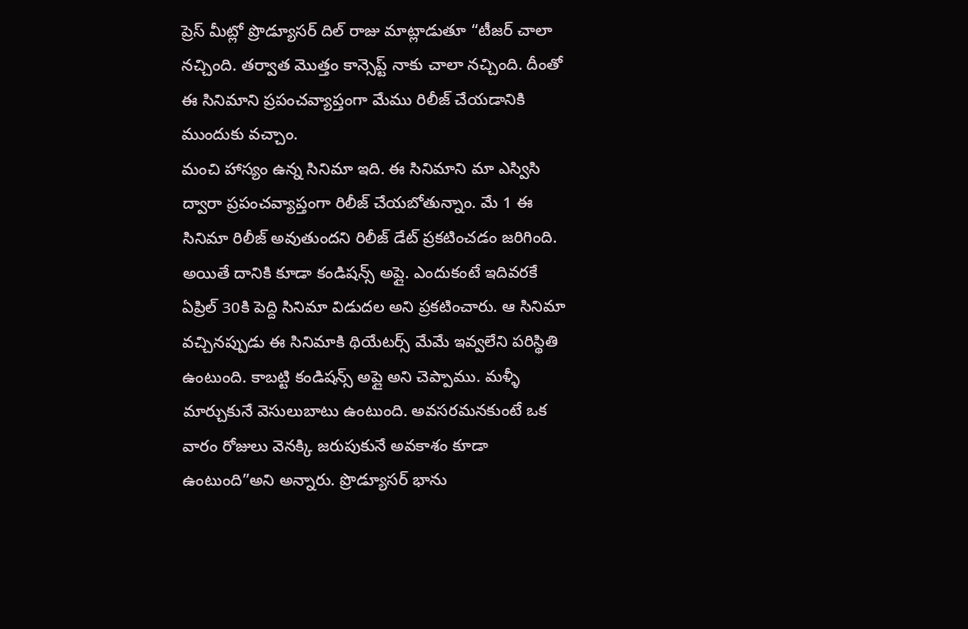ప్రెస్ మీట్లో ప్రొడ్యూసర్ దిల్ రాజు మాట్లాడుతూ “టీజర్ చాలా నచ్చింది. తర్వాత మొత్తం కాన్సెప్ట్ నాకు చాలా నచ్చింది. దీంతో ఈ సినిమాని ప్రపంచవ్యాప్తంగా మేము రిలీజ్ చేయడానికి ముందుకు వచ్చాం.
మంచి హాస్యం ఉన్న సినిమా ఇది. ఈ సినిమాని మా ఎస్విసి ద్వారా ప్రపంచవ్యాప్తంగా రిలీజ్ చేయబోతున్నాం. మే 1 ఈ సినిమా రిలీజ్ అవుతుందని రిలీజ్ డేట్ ప్రకటించడం జరిగింది. అయితే దానికి కూడా కండిషన్స్ అప్లై. ఎందుకంటే ఇదివరకే ఏప్రిల్ 30కి పెద్ది సినిమా విడుదల అని ప్రకటించారు. ఆ సినిమా వచ్చినప్పుడు ఈ సినిమాకి థియేటర్స్ మేమే ఇవ్వలేని పరిస్థితి ఉంటుంది. కాబట్టి కండిషన్స్ అప్లై అని చెప్పాము. మళ్ళీ మార్చుకునే వెసులుబాటు ఉంటుంది. అవసరమనకుంటే ఒక వారం రోజులు వెనక్కి జరుపుకునే అవకాశం కూడా ఉంటుంది”అని అన్నారు. ప్రొడ్యూసర్ భాను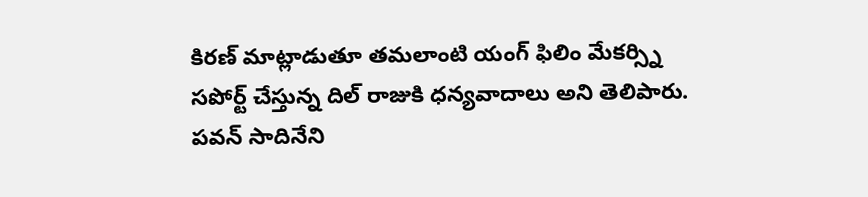కిరణ్ మాట్లాడుతూ తమలాంటి యంగ్ ఫిలిం మేకర్స్ని సపోర్ట్ చేస్తున్న దిల్ రాజుకి ధన్యవాదాలు అని తెలిపారు. పవన్ సాదినేని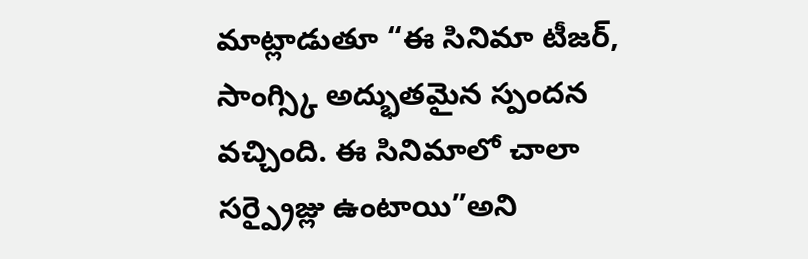మాట్లాడుతూ “ఈ సినిమా టీజర్, సాంగ్స్కి అద్భుతమైన స్పందన వచ్చింది. ఈ సినిమాలో చాలా సర్ప్రైజ్లు ఉంటాయి”అని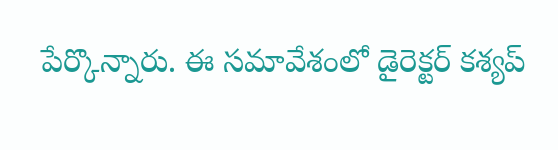పేర్కొన్నారు. ఈ సమావేశంలో డైరెక్టర్ కశ్యప్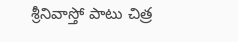శ్రీనివాస్తో పాటు చిత్ర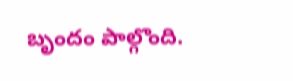బృందం పాల్గొంది.